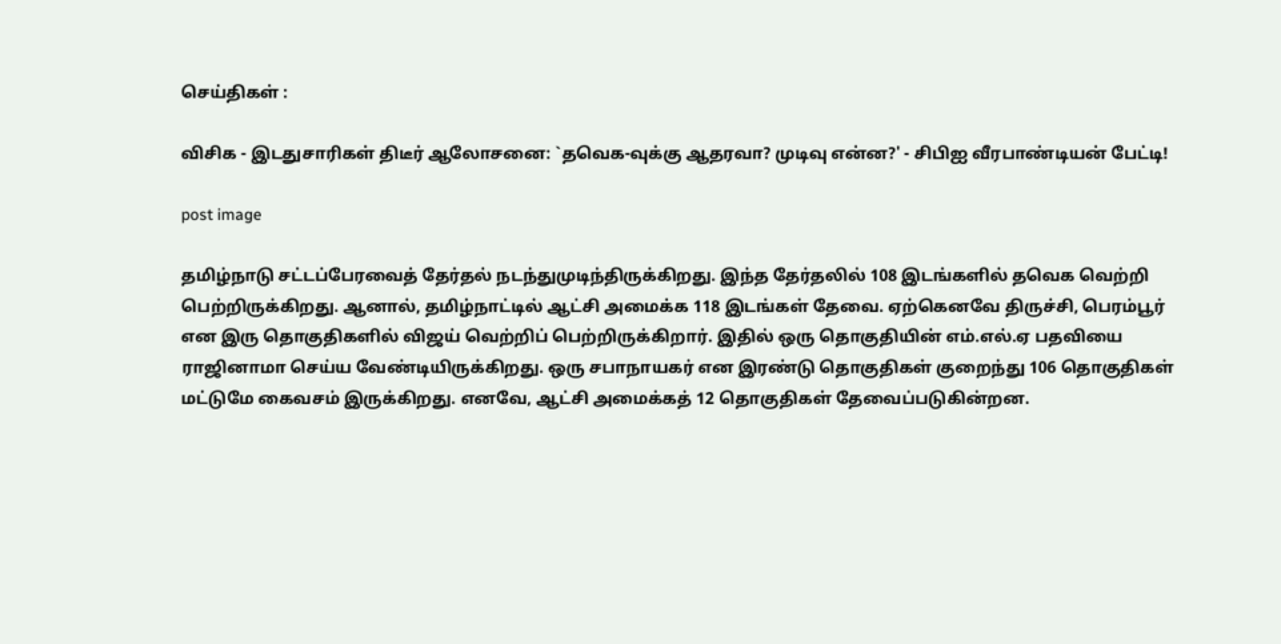செய்திகள் :

விசிக - இடதுசாரிகள் திடீர் ஆலோசனை: `தவெக-வுக்கு ஆதரவா? முடிவு என்ன?' - சிபிஐ வீரபாண்டியன் பேட்டி!

post image

தமிழ்நாடு சட்டப்பேரவைத் தேர்தல் நடந்துமுடிந்திருக்கிறது. இந்த தேர்தலில் 108 இடங்களில் தவெக வெற்றி பெற்றிருக்கிறது. ஆனால், தமிழ்நாட்டில் ஆட்சி அமைக்க 118 இடங்கள் தேவை. ஏற்கெனவே திருச்சி, பெரம்பூர் என இரு தொகுதிகளில் விஜய் வெற்றிப் பெற்றிருக்கிறார். இதில் ஒரு தொகுதியின் எம்.எல்.ஏ பதவியை ராஜினாமா செய்ய வேண்டியிருக்கிறது. ஒரு சபாநாயகர் என இரண்டு தொகுதிகள் குறைந்து 106 தொகுதிகள் மட்டுமே கைவசம் இருக்கிறது. எனவே, ஆட்சி அமைக்கத் 12 தொகுதிகள் தேவைப்படுகின்றன.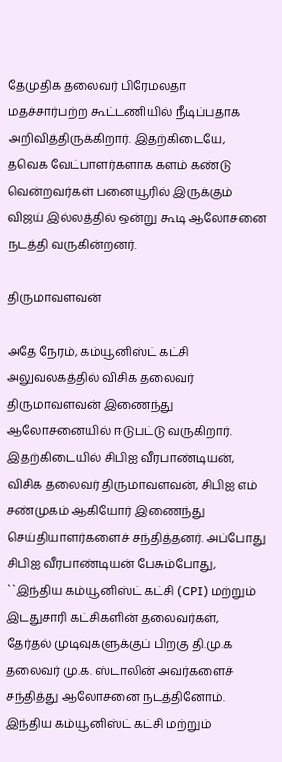தேமுதிக தலைவர் பிரேமலதா மதச்சார்பற்ற கூட்டணியில் நீடிப்பதாக அறிவித்திருக்கிறார். இதற்கிடையே, தவெக வேட்பாளர்களாக களம் கண்டு வென்றவர்கள் பனையூரில் இருக்கும் விஜய் இல்லத்தில் ஒன்று கூடி ஆலோசனை நடத்தி வருகின்றனர்.

திருமாவளவன்

அதே நேரம், கம்யூனிஸ்ட் கட்சி அலுவலகத்தில் விசிக தலைவர் திருமாவளவன் இணைந்து ஆலோசனையில் ஈடுபட்டு வருகிறார். இதற்கிடையில் சிபிஐ வீரபாண்டியன், விசிக தலைவர் திருமாவளவன், சிபிஐ எம் சண்முகம் ஆகியோர் இணைந்து செய்தியாளர்களைச் சந்தித்தனர். அப்போது சிபிஐ வீரபாண்டியன் பேசும்போது, ``இந்திய கம்யூனிஸ்ட் கட்சி (CPI) மற்றும் இடதுசாரி கட்சிகளின் தலைவர்கள், தேர்தல் முடிவுகளுக்குப் பிறகு தி.மு.க தலைவர் மு.க. ஸ்டாலின் அவர்களைச் சந்தித்து ஆலோசனை நடத்தினோம். இந்திய கம்யூனிஸ்ட் கட்சி மற்றும்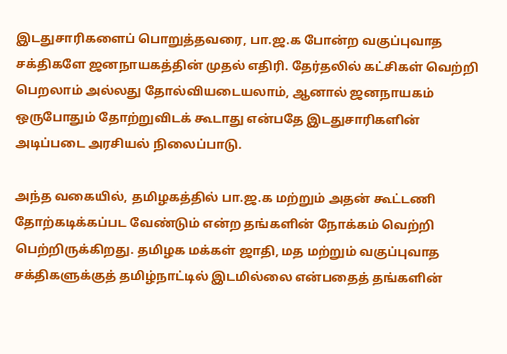இடதுசாரிகளைப் பொறுத்தவரை, பா.ஜ.க போன்ற வகுப்புவாத சக்திகளே ஜனநாயகத்தின் முதல் எதிரி. தேர்தலில் கட்சிகள் வெற்றி பெறலாம் அல்லது தோல்வியடையலாம், ஆனால் ஜனநாயகம் ஒருபோதும் தோற்றுவிடக் கூடாது என்பதே இடதுசாரிகளின் அடிப்படை அரசியல் நிலைப்பாடு.

அந்த வகையில், தமிழகத்தில் பா.ஜ.க மற்றும் அதன் கூட்டணி தோற்கடிக்கப்பட வேண்டும் என்ற தங்களின் நோக்கம் வெற்றி பெற்றிருக்கிறது. தமிழக மக்கள் ஜாதி, மத மற்றும் வகுப்புவாத சக்திகளுக்குத் தமிழ்நாட்டில் இடமில்லை என்பதைத் தங்களின்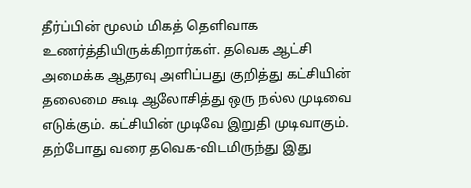தீர்ப்பின் மூலம் மிகத் தெளிவாக உணர்த்தியிருக்கிறார்கள். தவெக ஆட்சி அமைக்க ஆதரவு அளிப்பது குறித்து கட்சியின் தலைமை கூடி ஆலோசித்து ஒரு நல்ல முடிவை எடுக்கும். கட்சியின் முடிவே இறுதி முடிவாகும். தற்போது வரை தவெக-விடமிருந்து இது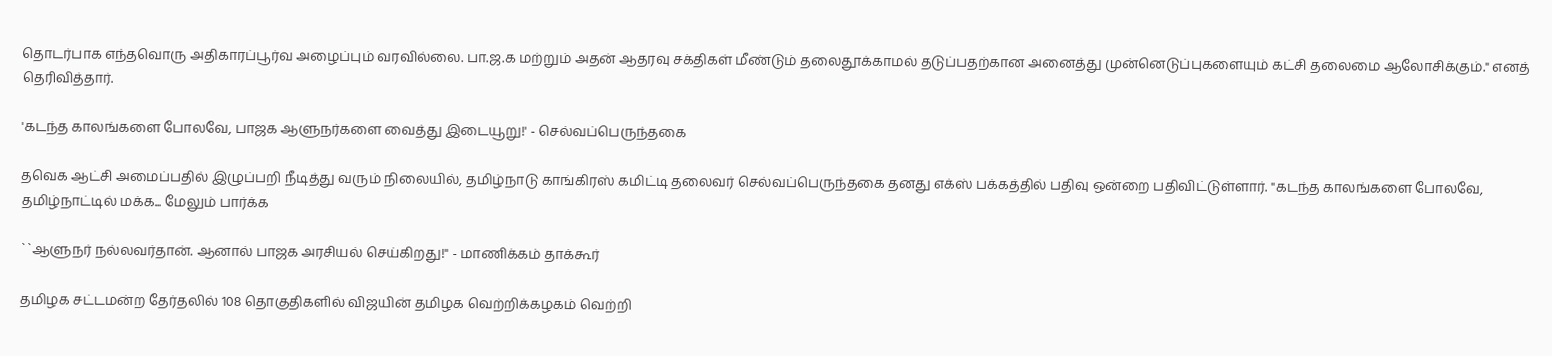தொடர்பாக எந்தவொரு அதிகாரப்பூர்வ அழைப்பும் வரவில்லை. பா.ஜ.க மற்றும் அதன் ஆதரவு சக்திகள் மீண்டும் தலைதூக்காமல் தடுப்பதற்கான அனைத்து முன்னெடுப்புகளையும் கட்சி தலைமை ஆலோசிக்கும்." எனத் தெரிவித்தார்.

'கடந்த காலங்களை போலவே, பாஜக ஆளுநர்களை வைத்து இடையூறு!' - செல்வப்பெருந்தகை

தவெக ஆட்சி அமைப்பதில் இழுப்பறி நீடித்து வரும் நிலையில், தமிழ்நாடு காங்கிரஸ் கமிட்டி தலைவர் செல்வப்பெருந்தகை தனது எக்ஸ் பக்கத்தில் பதிவு ஒன்றை பதிவிட்டுள்ளார். "கடந்த காலங்களை போலவே, தமிழ்நாட்டில் மக்க... மேலும் பார்க்க

``ஆளுநர் நல்லவர்தான். ஆனால் பாஜக அரசியல் செய்கிறது!" - மாணிக்கம் தாக்கூர்

தமிழக சட்டமன்ற தேர்தலில் 108 தொகுதிகளில் விஜயின் தமிழக வெற்றிக்கழகம் வெற்றி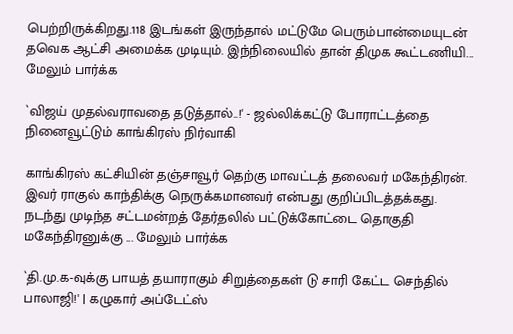பெற்றிருக்கிறது.118 இடங்கள் இருந்தால் மட்டுமே பெரும்பான்மையுடன் தவெக ஆட்சி அமைக்க முடியும். இந்நிலையில் தான் திமுக கூட்டணியி... மேலும் பார்க்க

`விஜய் முதல்வராவதை தடுத்தால்..!' - ஜல்லிக்கட்டு போராட்டத்தை நினைவூட்டும் காங்கிரஸ் நிர்வாகி

காங்கிரஸ் கட்சியின் தஞ்சாவூர் தெற்கு மாவட்டத் தலைவர் மகேந்திரன். இவர் ராகுல் காந்திக்கு நெருக்கமானவர் என்பது குறிப்பிடத்தக்கது. நடந்து முடிந்த சட்டமன்றத் தேர்தலில் பட்டுக்கோட்டை தொகுதி மகேந்திரனுக்கு ... மேலும் பார்க்க

`தி.மு.க-வுக்கு பாயத் தயாராகும் சிறுத்தைகள் டு சாரி கேட்ட செந்தில் பாலாஜி!' | கழுகார் அப்டேட்ஸ்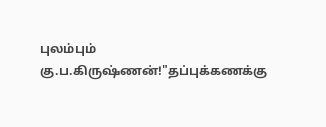புலம்பும் கு.ப.கிருஷ்ணன்!"தப்புக்கணக்கு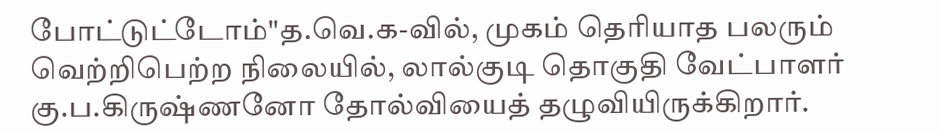போட்டுட்டோம்"த.வெ.க-வில், முகம் தெரியாத பலரும் வெற்றிபெற்ற நிலையில், லால்குடி தொகுதி வேட்பாளர் கு.ப.கிருஷ்ணனோ தோல்வியைத் தழுவியிருக்கிறார்.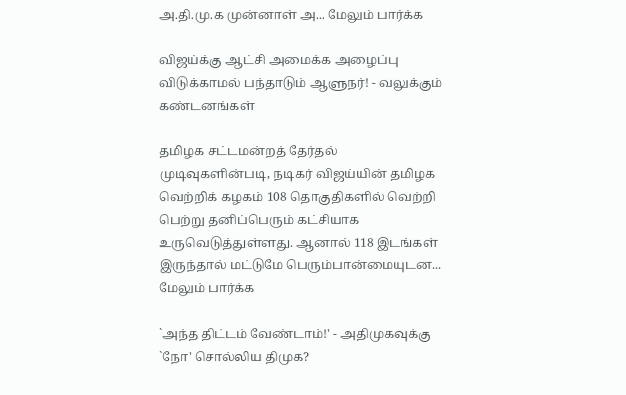அ.தி.மு.க முன்னாள் அ... மேலும் பார்க்க

விஜய்க்கு ஆட்சி அமைக்க அழைப்பு விடுக்காமல் பந்தாடும் ஆளுநர்! - வலுக்கும் கண்டனங்கள்

தமிழக சட்டமன்றத் தேர்தல் முடிவுகளின்படி, நடிகர் விஜய்யின் தமிழக வெற்றிக் கழகம் 108 தொகுதிகளில் வெற்றி பெற்று தனிப்பெரும் கட்சியாக உருவெடுத்துள்ளது. ஆனால் 118 இடங்கள் இருந்தால் மட்டுமே பெரும்பான்மையுடன... மேலும் பார்க்க

`அந்த திட்டம் வேண்டாம்!' - அதிமுகவுக்கு `நோ' சொல்லிய திமுக?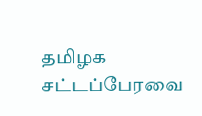தமிழக சட்டப்பேரவை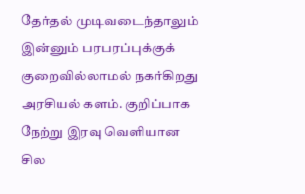தேர்தல் முடிவடைந்தாலும் இன்னும் பரபரப்புக்குக் குறைவில்லாமல் நகர்கிறது அரசியல் களம். குறிப்பாக நேற்று இரவு வெளியான சில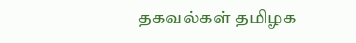தகவல்கள் தமிழக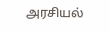அரசியல்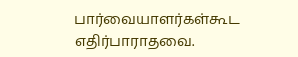பார்வையாளர்கள்கூட எதிர்பாராதவை.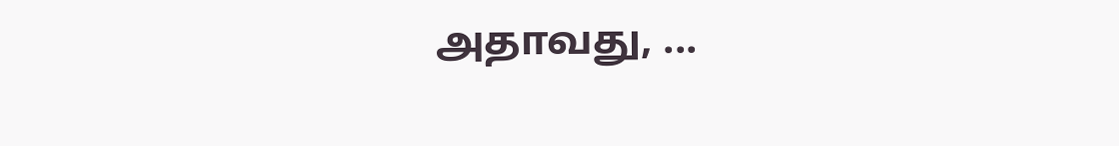அதாவது, ...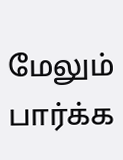மேலும் பார்க்க